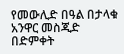የመውሊድ በዓል በታላቁ አንዋር መስጂድ በድምቀት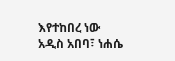እየተከበረ ነው
አዲስ አበባ፣ ነሐሴ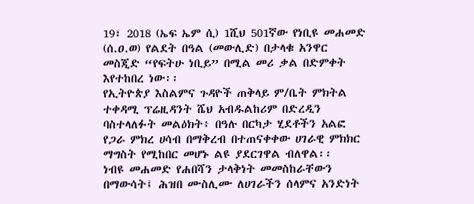19፣ 2018 (ኤፍ ኤም ሲ) 1ሺህ 501ኛው የነቢዩ መሐመድ (ሰ.ዐ.ወ) የልደት በዓል (መውሊድ) በታላቁ አንዋር መስጂድ “የፍትሁ ነቢይ” በሚል መሪ ቃል በድምቀት እየተከበረ ነው፡፡
የኢትዮጵያ እስልምና ጉዳዮች ጠቅላይ ም/ቤት ምክትል ተቀዳሚ ፕሬዚዳንት ሼህ አብዱልከሪም በድረዲን ባስተላለፉት መልዕክት፥ በዓሉ በርካታ ሂደቶችን አልፎ የጋራ ምክረ ሀሳብ በማቅረብ በተጠናቀቀው ሀገራዊ ምክክር ማግስት የሚከበር መሆኑ ልዩ ያደርገዋል ብለዋል፡፡
ነብዩ መሐመድ የሐበሻን ታላቅነት መመስከራቸውን በማውሳት፤ ሕዝበ ሙስሊሙ ለሀገራችን ሰላምና አንድነት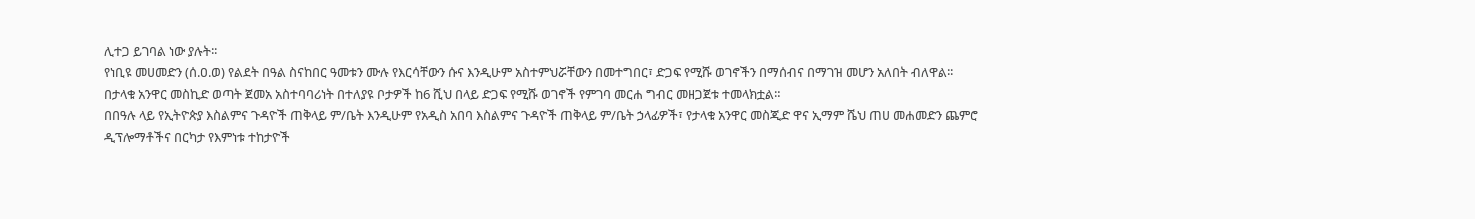ሊተጋ ይገባል ነው ያሉት፡፡
የነቢዩ መሀመድን (ሰ.ዐ.ወ) የልደት በዓል ስናከበር ዓመቱን ሙሉ የእርሳቸውን ሱና እንዲሁም አስተምህሯቸውን በመተግበር፣ ድጋፍ የሚሹ ወገኖችን በማሰብና በማገዝ መሆን አለበት ብለዋል፡፡
በታላቁ አንዋር መስኪድ ወጣት ጀመአ አስተባባሪነት በተለያዩ ቦታዎች ከ6 ሺህ በላይ ድጋፍ የሚሹ ወገኖች የምገባ መርሐ ግብር መዘጋጀቱ ተመላክቷል።
በበዓሉ ላይ የኢትዮጵያ እስልምና ጉዳዮች ጠቅላይ ም/ቤት እንዲሁም የአዲስ አበባ እስልምና ጉዳዮች ጠቅላይ ም/ቤት ኃላፊዎች፣ የታላቁ አንዋር መስጂድ ዋና ኢማም ሼህ ጠሀ መሐመድን ጨምሮ ዲፕሎማቶችና በርካታ የእምነቱ ተከታዮች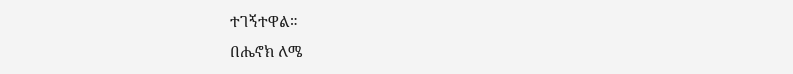ተገኝተዋል።
በሔኖክ ለሜ